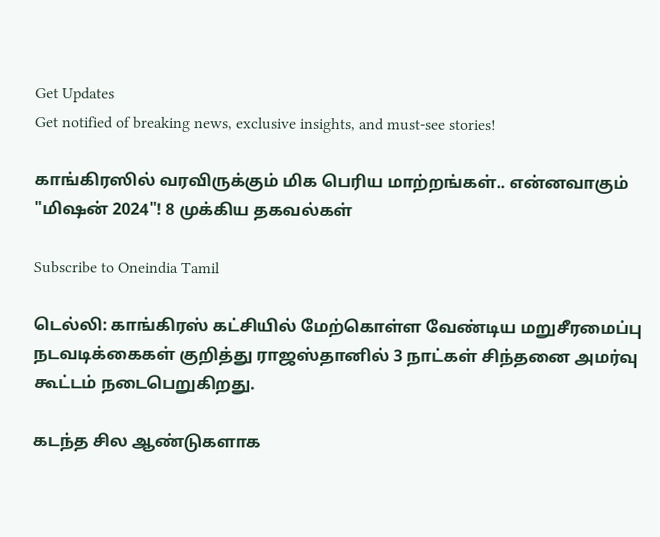Get Updates
Get notified of breaking news, exclusive insights, and must-see stories!

காங்கிரஸில் வரவிருக்கும் மிக பெரிய மாற்றங்கள்.. என்னவாகும் "மிஷன் 2024"! 8 முக்கிய தகவல்கள்

Subscribe to Oneindia Tamil

டெல்லி: காங்கிரஸ் கட்சியில் மேற்கொள்ள வேண்டிய மறுசீரமைப்பு நடவடிக்கைகள் குறித்து ராஜஸ்தானில் 3 நாட்கள் சிந்தனை அமர்வு கூட்டம் நடைபெறுகிறது.

கடந்த சில ஆண்டுகளாக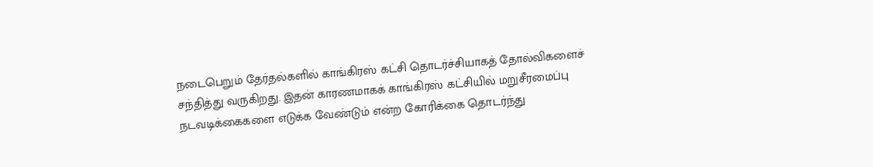நடைபெறும் தேர்தல்களில் காங்கிரஸ் கட்சி தொடர்ச்சியாகத் தோல்விகளைச் சந்தித்து வருகிறது. இதன் காரணமாகக் காங்கிரஸ் கட்சியில் மறுசீரமைப்பு நடவடிக்கைகளை எடுக்க வேண்டும் என்ற கோரிக்கை தொடர்ந்து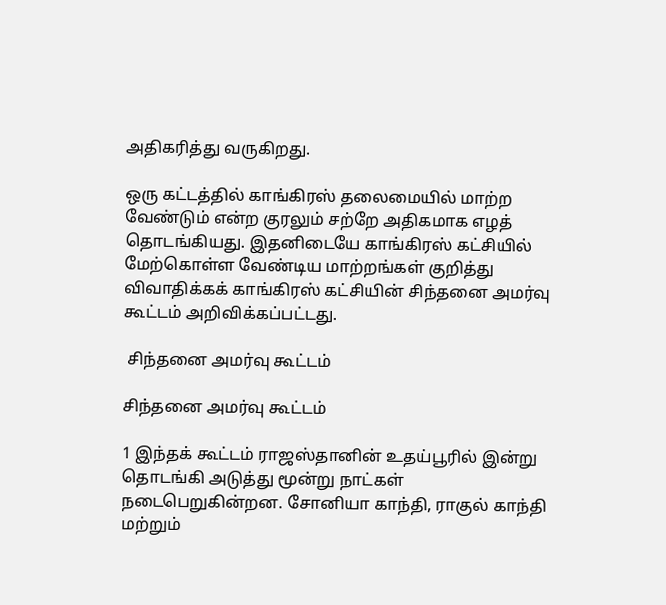அதிகரித்து வருகிறது.

ஒரு கட்டத்தில் காங்கிரஸ் தலைமையில் மாற்ற வேண்டும் என்ற குரலும் சற்றே அதிகமாக எழத் தொடங்கியது. இதனிடையே காங்கிரஸ் கட்சியில் மேற்கொள்ள வேண்டிய மாற்றங்கள் குறித்து விவாதிக்கக் காங்கிரஸ் கட்சியின் சிந்தனை அமர்வு கூட்டம் அறிவிக்கப்பட்டது.

 சிந்தனை அமர்வு கூட்டம்

சிந்தனை அமர்வு கூட்டம்

1 இந்தக் கூட்டம் ராஜஸ்தானின் உதய்பூரில் இன்று தொடங்கி அடுத்து மூன்று நாட்கள் நடைபெறுகின்றன. சோனியா காந்தி, ராகுல் காந்தி மற்றும்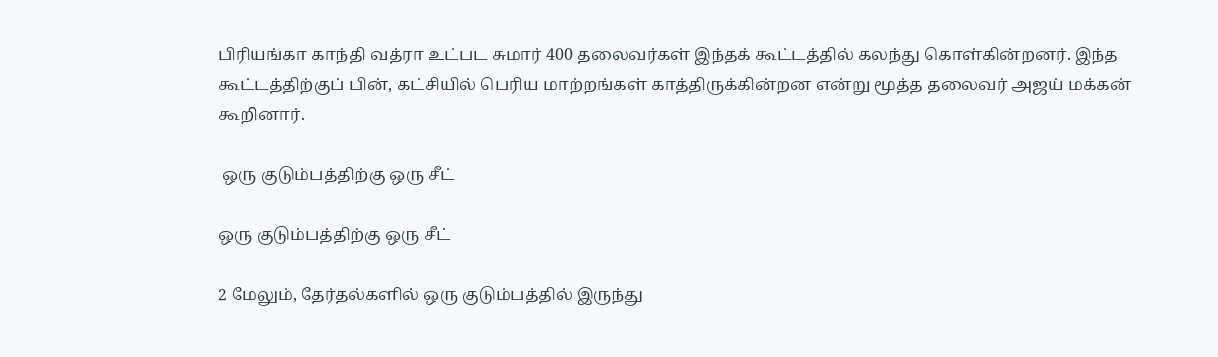பிரியங்கா காந்தி வத்ரா உட்பட சுமார் 400 தலைவர்கள் இந்தக் கூட்டத்தில் கலந்து கொள்கின்றனர். இந்த கூட்டத்திற்குப் பின், கட்சியில் பெரிய மாற்றங்கள் காத்திருக்கின்றன என்று மூத்த தலைவர் அஜய் மக்கன் கூறினார்.

 ஒரு குடும்பத்திற்கு ஒரு சீட்

ஒரு குடும்பத்திற்கு ஒரு சீட்

2 மேலும், தேர்தல்களில் ஒரு குடும்பத்தில் இருந்து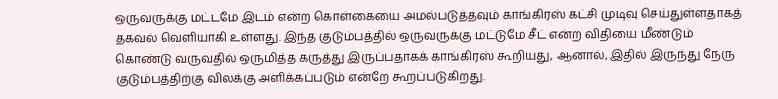ஒருவருக்கு மட்டமே இடம் என்ற கொள்கையை அமல்படுத்தவும் காங்கிரஸ் கட்சி முடிவு செய்துள்ளதாகத் தகவல் வெளியாகி உள்ளது. இந்த குடும்பத்தில் ஒருவருக்கு மட்டுமே சீட் என்ற விதியை மீண்டும் கொண்டு வருவதில் ஒருமித்த கருத்து இருப்பதாகக் காங்கிரஸ் கூறியது, ஆனால், இதில் இருந்து நேரு குடும்பத்திற்கு விலக்கு அளிக்கப்படும் என்றே கூறப்படுகிறது.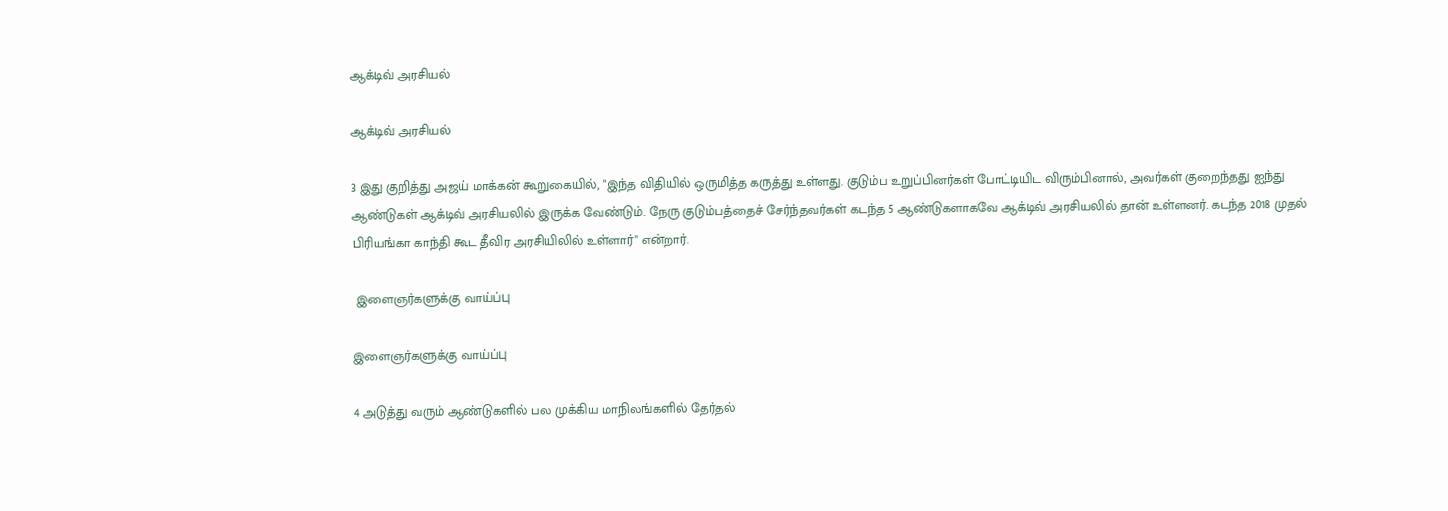ஆக்டிவ் அரசியல்

ஆக்டிவ் அரசியல்

3 இது குறித்து அஜய் மாக்கன் கூறுகையில், "இந்த விதியில் ஒருமித்த கருத்து உள்ளது. குடும்ப உறுப்பினர்கள் போட்டியிட விரும்பினால், அவர்கள் குறைந்தது ஐந்து ஆண்டுகள் ஆக்டிவ் அரசியலில் இருக்க வேண்டும். நேரு குடும்பத்தைச் சேர்ந்தவர்கள் கடந்த 5 ஆண்டுகளாகவே ஆக்டிவ் அரசியலில் தான் உள்ளனர். கடந்த 2018 முதல் பிரியங்கா காந்தி கூட தீவிர அரசியிலில் உள்ளார்" என்றார்.

 இளைஞர்களுக்கு வாய்ப்பு

இளைஞர்களுக்கு வாய்ப்பு

4 அடுத்து வரும் ஆண்டுகளில் பல முக்கிய மாநிலங்களில் தேர்தல்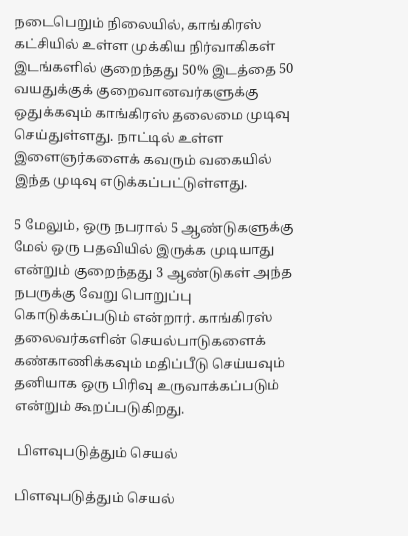நடைபெறும் நிலையில், காங்கிரஸ் கட்சியில் உள்ள முக்கிய நிர்வாகிகள் இடங்களில் குறைந்தது 50% இடத்தை 50 வயதுக்குக் குறைவானவர்களுக்கு ஒதுக்கவும் காங்கிரஸ் தலைமை முடிவு செய்துள்ளது. நாட்டில் உள்ள இளைஞர்களைக் கவரும் வகையில் இந்த முடிவு எடுக்கப்பட்டுள்ளது.

5 மேலும், ஒரு நபரால் 5 ஆண்டுகளுக்கு மேல் ஒரு பதவியில் இருக்க முடியாது என்றும் குறைந்தது 3 ஆண்டுகள் அந்த நபருக்கு வேறு பொறுப்பு கொடுக்கப்படும் என்றார். காங்கிரஸ் தலைவர்களின் செயல்பாடுகளைக் கண்காணிக்கவும் மதிப்பீடு செய்யவும் தனியாக ஒரு பிரிவு உருவாக்கப்படும் என்றும் கூறப்படுகிறது.

 பிளவுபடுத்தும் செயல்

பிளவுபடுத்தும் செயல்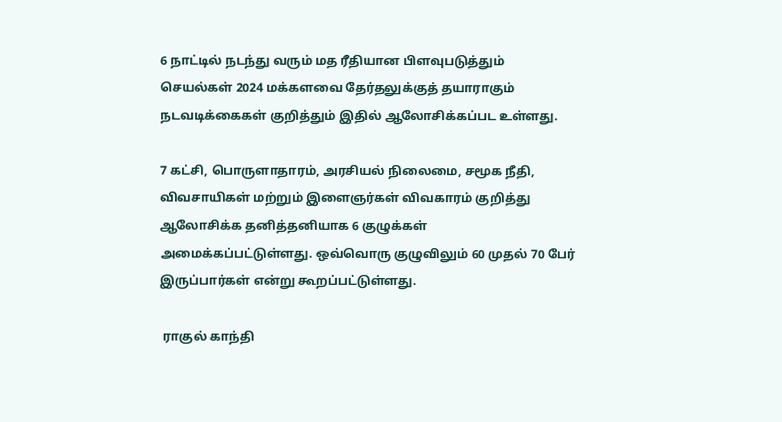6 நாட்டில் நடந்து வரும் மத ரீதியான பிளவுபடுத்தும் செயல்கள் 2024 மக்களவை தேர்தலுக்குத் தயாராகும் நடவடிக்கைகள் குறித்தும் இதில் ஆலோசிக்கப்பட உள்ளது.

7 கட்சி, பொருளாதாரம், அரசியல் நிலைமை, சமூக நீதி, விவசாயிகள் மற்றும் இளைஞர்கள் விவகாரம் குறித்து ஆலோசிக்க தனித்தனியாக 6 குழுக்கள் அமைக்கப்பட்டுள்ளது. ஒவ்வொரு குழுவிலும் 60 முதல் 70 பேர் இருப்பார்கள் என்று கூறப்பட்டுள்ளது.

 ராகுல் காந்தி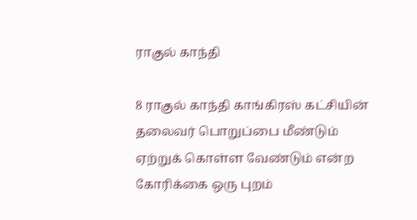ராகுல் காந்தி

8 ராகுல் காந்தி காங்கிரஸ் கட்சியின் தலைவர் பொறுப்பை மீண்டும் ஏற்றுக் கொள்ள வேண்டும் என்ற கோரிக்கை ஒரு புறம்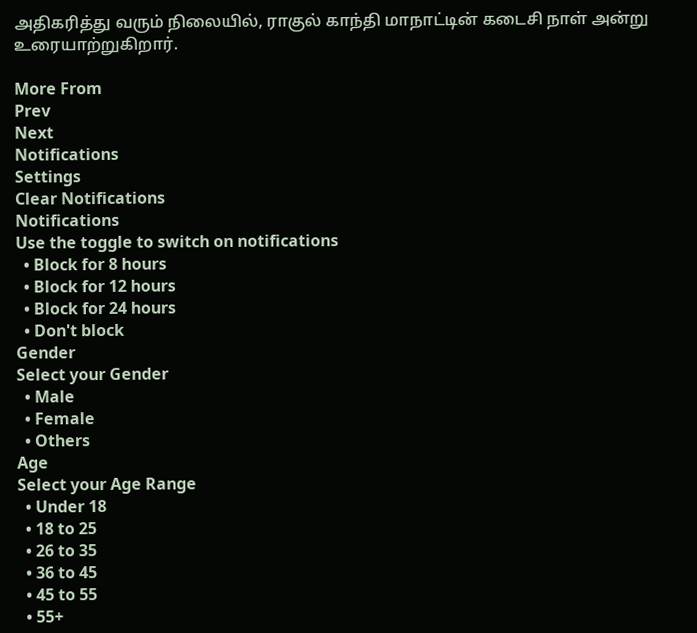அதிகரித்து வரும் நிலையில், ராகுல் காந்தி மாநாட்டின் கடைசி நாள் அன்று உரையாற்றுகிறார்.

More From
Prev
Next
Notifications
Settings
Clear Notifications
Notifications
Use the toggle to switch on notifications
  • Block for 8 hours
  • Block for 12 hours
  • Block for 24 hours
  • Don't block
Gender
Select your Gender
  • Male
  • Female
  • Others
Age
Select your Age Range
  • Under 18
  • 18 to 25
  • 26 to 35
  • 36 to 45
  • 45 to 55
  • 55+